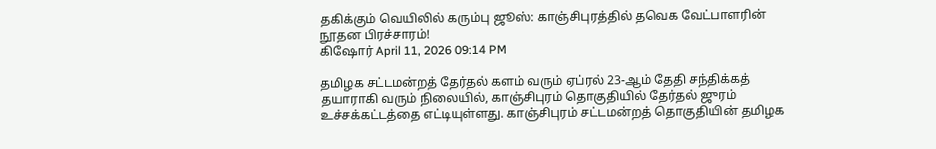தகிக்கும் வெயிலில் கரும்பு ஜூஸ்: காஞ்சிபுரத்தில் தவெக வேட்பாளரின் நூதன பிரச்சாரம்!
கிஷோர் April 11, 2026 09:14 PM

தமிழக சட்டமன்றத் தேர்தல் களம் வரும் ஏப்ரல் 23-ஆம் தேதி சந்திக்கத் தயாராகி வரும் நிலையில், காஞ்சிபுரம் தொகுதியில் தேர்தல் ஜுரம் உச்சக்கட்டத்தை எட்டியுள்ளது. காஞ்சிபுரம் சட்டமன்றத் தொகுதியின் தமிழக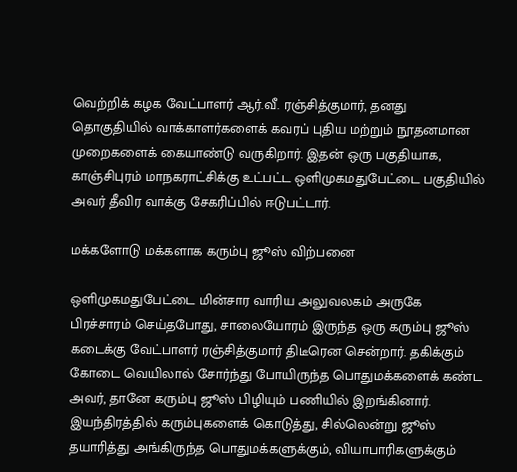வெற்றிக் கழக வேட்பாளர் ஆர்.வீ. ரஞ்சித்குமார், தனது தொகுதியில் வாக்காளர்களைக் கவரப் புதிய மற்றும் நூதனமான முறைகளைக் கையாண்டு வருகிறார். இதன் ஒரு பகுதியாக, காஞ்சிபுரம் மாநகராட்சிக்கு உட்பட்ட ஒளிமுகமதுபேட்டை பகுதியில் அவர் தீவிர வாக்கு சேகரிப்பில் ஈடுபட்டார்.

மக்களோடு மக்களாக கரும்பு ஜூஸ் விற்பனை

ஒளிமுகமதுபேட்டை மின்சார வாரிய அலுவலகம் அருகே பிரச்சாரம் செய்தபோது, சாலையோரம் இருந்த ஒரு கரும்பு ஜூஸ் கடைக்கு வேட்பாளர் ரஞ்சித்குமார் திடீரென சென்றார். தகிக்கும் கோடை வெயிலால் சோர்ந்து போயிருந்த பொதுமக்களைக் கண்ட அவர், தானே கரும்பு ஜூஸ் பிழியும் பணியில் இறங்கினார். இயந்திரத்தில் கரும்புகளைக் கொடுத்து, சில்லென்று ஜூஸ் தயாரித்து அங்கிருந்த பொதுமக்களுக்கும், வியாபாரிகளுக்கும்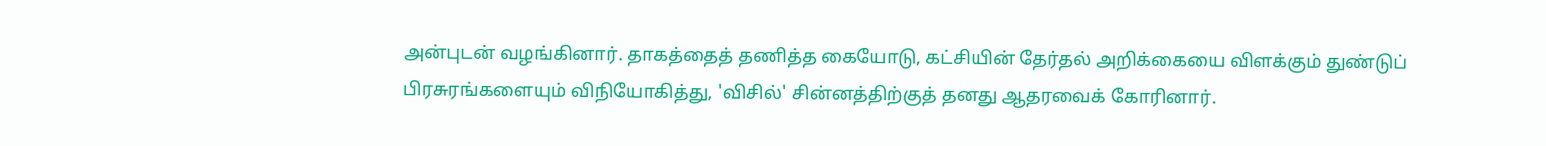அன்புடன் வழங்கினார். தாகத்தைத் தணித்த கையோடு, கட்சியின் தேர்தல் அறிக்கையை விளக்கும் துண்டுப் பிரசுரங்களையும் விநியோகித்து, 'விசில்' சின்னத்திற்குத் தனது ஆதரவைக் கோரினார்.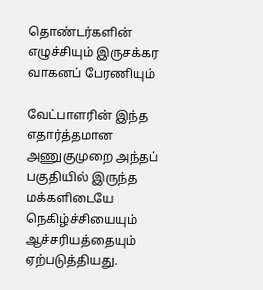தொண்டர்களின் எழுச்சியும் இருசக்கர வாகனப் பேரணியும்

வேட்பாளரின் இந்த எதார்த்தமான அணுகுமுறை அந்தப் பகுதியில் இருந்த மக்களிடையே நெகிழ்ச்சியையும் ஆச்சரியத்தையும் ஏற்படுத்தியது.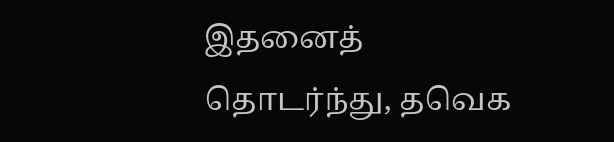இதனைத் தொடர்ந்து, தவெக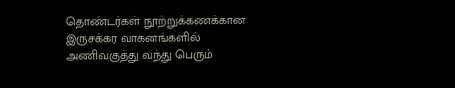தொண்டர்கள் நூற்றுக்கணக்கான இருசக்கர வாகனங்களில் அணிவகுத்து வந்து பெரும்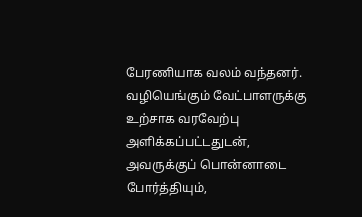பேரணியாக வலம் வந்தனர். வழியெங்கும் வேட்பாளருக்கு உற்சாக வரவேற்பு அளிக்கப்பட்டதுடன், அவருக்குப் பொன்னாடை போர்த்தியும்,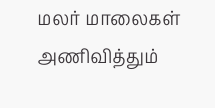மலர் மாலைகள் அணிவித்தும்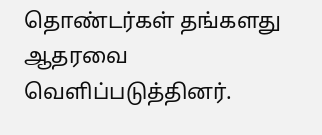தொண்டர்கள் தங்களது ஆதரவை வெளிப்படுத்தினர்.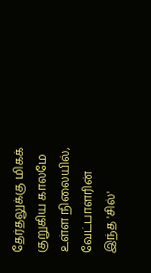தேர்தலுக்கு மிகக் குறுகிய காலமே உள்ள நிலையில், வேட்பாளரின் இந்த 'சில்'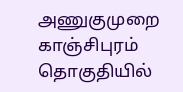அணுகுமுறை காஞ்சிபுரம் தொகுதியில்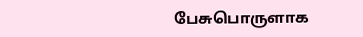பேசுபொருளாக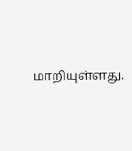மாறியுள்ளது.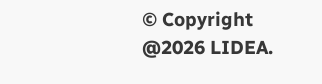© Copyright @2026 LIDEA.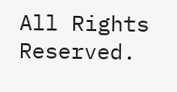All Rights Reserved.